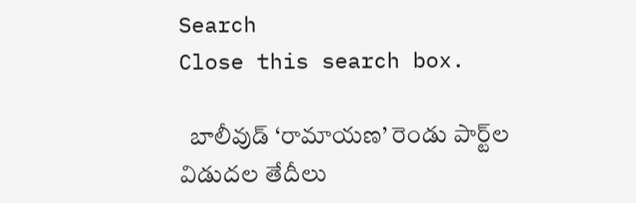Search
Close this search box.

  బాలీవుడ్‌ ‘రామాయణ’ రెండు పార్ట్‌ల విడుదల తేదీలు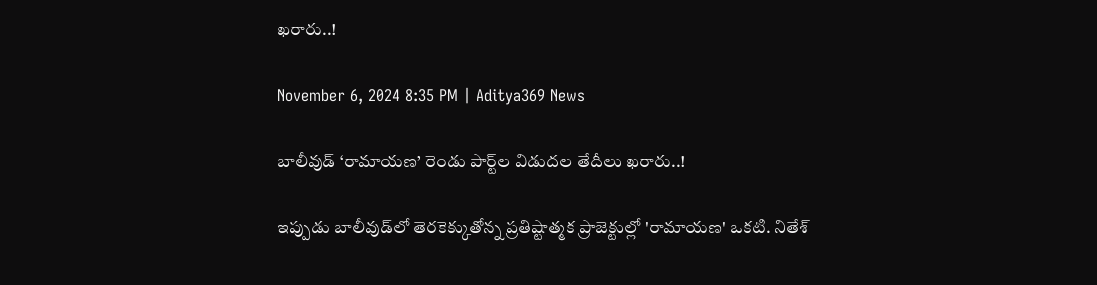ఖరారు..!

November 6, 2024 8:35 PM | Aditya369 News

బాలీవుడ్‌ ‘రామాయణ’ రెండు పార్ట్‌ల విడుదల తేదీలు ఖరారు..!

ఇప్పుడు బాలీవుడ్‌లో తెరకెక్కుతోన్న ప్రతిష్టాత్మక ప్రాజెక్టుల్లో 'రామాయణ' ఒకటి. నితేశ్‌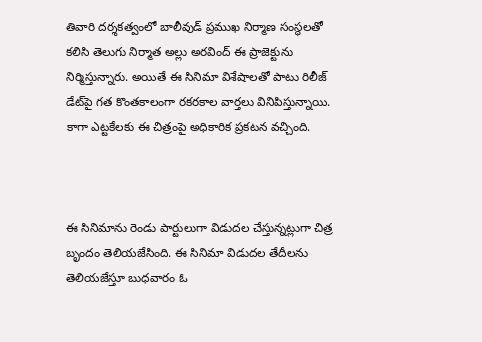తివారి దర్శకత్వంలో బాలీవుడ్‌ ప్రముఖ నిర్మాణ సంస్థలతో కలిసి తెలుగు నిర్మాత అల్లు అరవింద్‌ ఈ ప్రాజెక్టును నిర్మిస్తున్నారు. అయితే ఈ సినిమా విశేషాలతో పాటు రిలీజ్‌ డేట్‌పై గత కొంతకాలంగా రకరకాల వార్తలు వినిపిస్తున్నాయి. కాగా ఎట్టకేలకు ఈ చిత్రంపై అధికారిక ప్రకటన వచ్చింది.



ఈ సినిమాను రెండు పార్టులుగా విడుదల చేస్తున్నట్లుగా చిత్ర బృందం తెలియజేసింది. ఈ సినిమా విడుదల తేదీలను తెలియజేస్తూ బుధవారం ఓ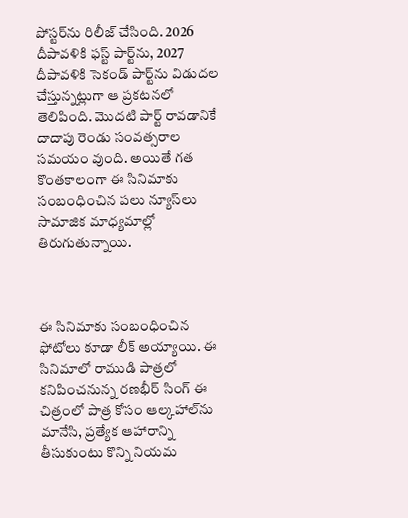పోస్టర్‌ను రిలీజ్‌ చేసింది. 2026 దీపావళికి ఫస్ట్‌ పార్ట్‌ను, 2027 దీపావళికి సెకండ్‌ పార్ట్‌ను విడుదల చేస్తున్నట్లుగా ఆ ప్రకటనలో తెలిపింది. మొదటి పార్ట్‌ రావడానికే దాదాపు రెండు సంవత్సరాల సమయం వుంది. అయితే గత కొంతకాలంగా ఈ సినిమాకు సంబంధించిన పలు న్యూస్‌లు సామాజిక మాధ్యమాల్లో తిరుగుతున్నాయి.



ఈ సినిమాకు సంబంధించిన ఫోటోలు కూడా లీక్‌ అయ్యాయి. ఈ సినిమాలో రాముడి పాత్రలో కనిపించనున్న రణభీర్‌ సింగ్‌ ఈ చిత్రంలో పాత్ర కోసం ఆల్కహాల్‌ను మానేసి, ప్రత్యేక ఆహారాన్ని తీసుకుంటు కొన్ని నియమ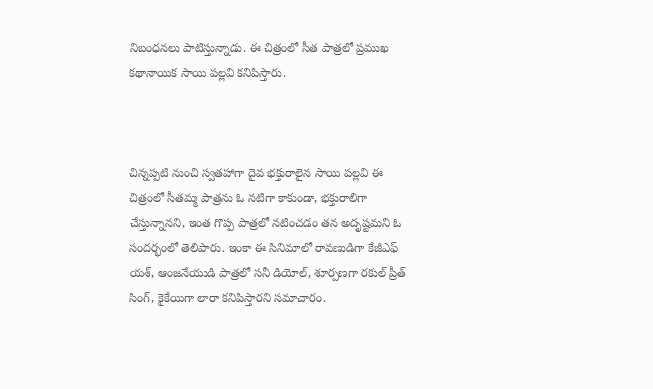నిబంధనలు పాటిస్తున్నాడు. ఈ చిత్రంలో సీత పాత్రలో ప్రముఖ కథానాయిక సాయి పల్లవి కనిపిస్తారు.



చిన్నప్పటి నుంచి స్వతహాగా దైవ భక్తురాలైన సాయి పల్లవి ఈ చిత్రంలో సీతమ్మ పాత్రను ఓ నటిగా కాకుండా, భక్తురాలిగా చేస్తున్నానని, ఇంత గొప్ప పాత్రలో నటించడం తన అదృష్టమని ఓ సందర్భంలో తెలిపారు. ఇంకా ఈ సినిమాలో రావణుడిగా కేజీఎఫ్‌ యశ్‌, ఆంజనేయుడి పాత్రలో సనీ డియోల్‌, శూర్పణగా రకుల్‌ ప్రీత్‌ సింగ్‌, కైకేయిగా లారా కనిపిస్తారని సమాచారం.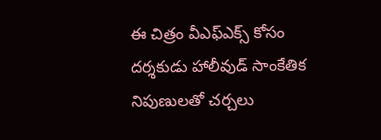ఈ చిత్రం వీఎఫ్‌ఎక్స్‌ కోసం దర్శకుడు హాలీవుడ్‌ సాంకేతిక నిపుణులతో చర్చలు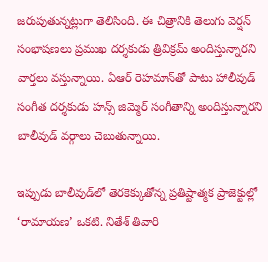జరుపుతున్నట్లుగా తెలిసింది. ఈ చిత్రానికి తెలుగు వెర్షన్‌ సంభాషణలు ప్రముఖ దర్శకుడు త్రివిక్రమ్‌ అందిస్తున్నారని వార్తలు వస్తున్నాయి. ఏఆర్‌ రెహమాన్‌తో పాటు హాలీవుడ్‌ సంగీత దర్శకుడు హన్స్‌ జిమ్మెర్‌ సంగీతాన్ని అందిస్తున్నారని బాలీవుడ్‌ వర్గాలు చెబుతున్నాయి.

ఇప్పుడు బాలీవుడ్‌లో తెరకెక్కుతోన్న ప్రతిష్టాత్మక ప్రాజెక్టుల్లో ‘రామాయణ’ ఒకటి. నితేశ్‌ తివారి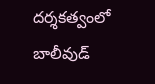దర్శకత్వంలో బాలీవుడ్‌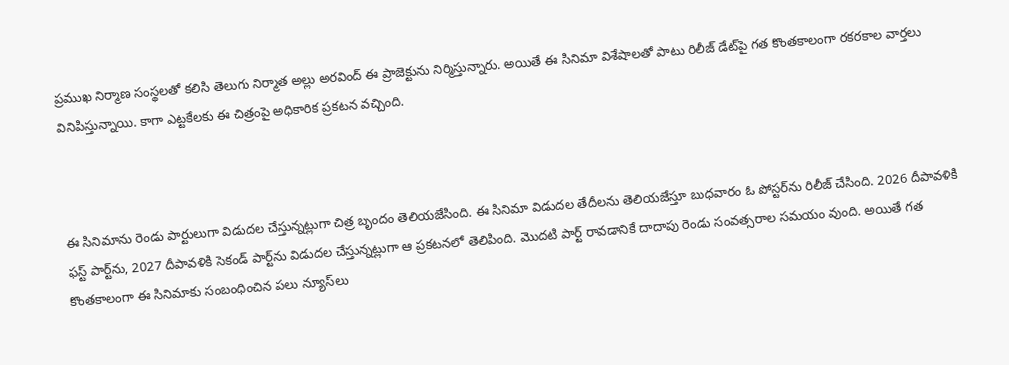ప్రముఖ నిర్మాణ సంస్థలతో కలిసి తెలుగు నిర్మాత అల్లు అరవింద్‌ ఈ ప్రాజెక్టును నిర్మిస్తున్నారు. అయితే ఈ సినిమా విశేషాలతో పాటు రిలీజ్‌ డేట్‌పై గత కొంతకాలంగా రకరకాల వార్తలు వినిపిస్తున్నాయి. కాగా ఎట్టకేలకు ఈ చిత్రంపై అధికారిక ప్రకటన వచ్చింది.



ఈ సినిమాను రెండు పార్టులుగా విడుదల చేస్తున్నట్లుగా చిత్ర బృందం తెలియజేసింది. ఈ సినిమా విడుదల తేదీలను తెలియజేస్తూ బుధవారం ఓ పోస్టర్‌ను రిలీజ్‌ చేసింది. 2026 దీపావళికి ఫస్ట్‌ పార్ట్‌ను, 2027 దీపావళికి సెకండ్‌ పార్ట్‌ను విడుదల చేస్తున్నట్లుగా ఆ ప్రకటనలో తెలిపింది. మొదటి పార్ట్‌ రావడానికే దాదాపు రెండు సంవత్సరాల సమయం వుంది. అయితే గత కొంతకాలంగా ఈ సినిమాకు సంబంధించిన పలు న్యూస్‌లు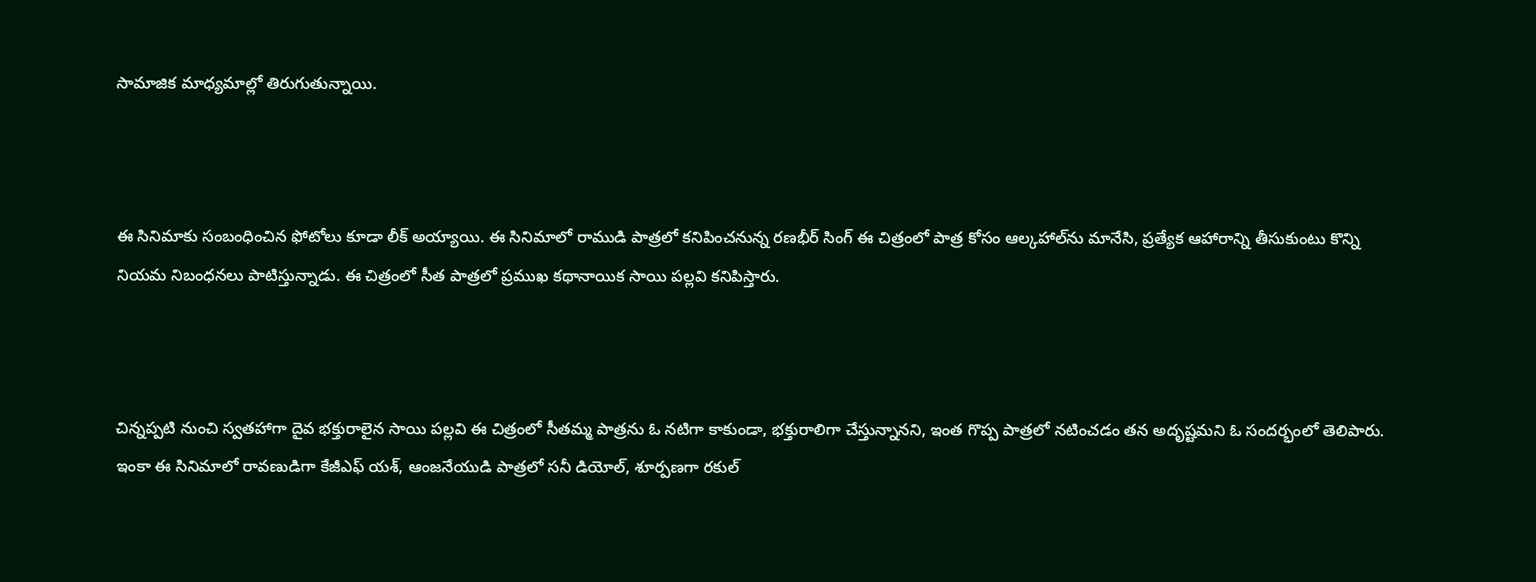సామాజిక మాధ్యమాల్లో తిరుగుతున్నాయి.



ఈ సినిమాకు సంబంధించిన ఫోటోలు కూడా లీక్‌ అయ్యాయి. ఈ సినిమాలో రాముడి పాత్రలో కనిపించనున్న రణభీర్‌ సింగ్‌ ఈ చిత్రంలో పాత్ర కోసం ఆల్కహాల్‌ను మానేసి, ప్రత్యేక ఆహారాన్ని తీసుకుంటు కొన్ని నియమ నిబంధనలు పాటిస్తున్నాడు. ఈ చిత్రంలో సీత పాత్రలో ప్రముఖ కథానాయిక సాయి పల్లవి కనిపిస్తారు.



చిన్నప్పటి నుంచి స్వతహాగా దైవ భక్తురాలైన సాయి పల్లవి ఈ చిత్రంలో సీతమ్మ పాత్రను ఓ నటిగా కాకుండా, భక్తురాలిగా చేస్తున్నానని, ఇంత గొప్ప పాత్రలో నటించడం తన అదృష్టమని ఓ సందర్భంలో తెలిపారు. ఇంకా ఈ సినిమాలో రావణుడిగా కేజీఎఫ్‌ యశ్‌, ఆంజనేయుడి పాత్రలో సనీ డియోల్‌, శూర్పణగా రకుల్‌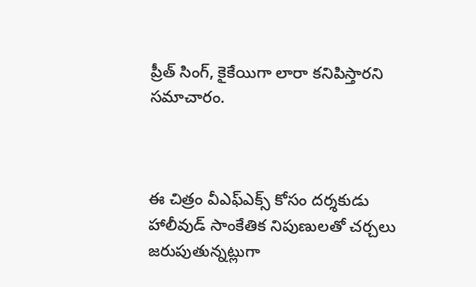ప్రీత్‌ సింగ్‌, కైకేయిగా లారా కనిపిస్తారని సమాచారం.



ఈ చిత్రం వీఎఫ్‌ఎక్స్‌ కోసం దర్శకుడు హాలీవుడ్‌ సాంకేతిక నిపుణులతో చర్చలు జరుపుతున్నట్లుగా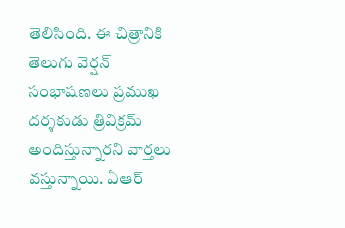తెలిసింది. ఈ చిత్రానికి తెలుగు వెర్షన్‌ సంభాషణలు ప్రముఖ దర్శకుడు త్రివిక్రమ్‌ అందిస్తున్నారని వార్తలు వస్తున్నాయి. ఏఆర్‌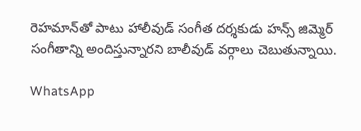రెహమాన్‌తో పాటు హాలీవుడ్‌ సంగీత దర్శకుడు హన్స్‌ జిమ్మెర్‌ సంగీతాన్ని అందిస్తున్నారని బాలీవుడ్‌ వర్గాలు చెబుతున్నాయి.

WhatsApp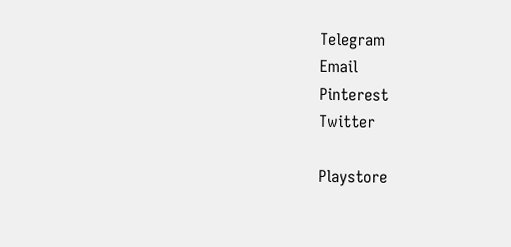Telegram
Email
Pinterest
Twitter

Playstore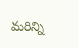మరిన్ని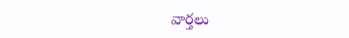వార్తలు